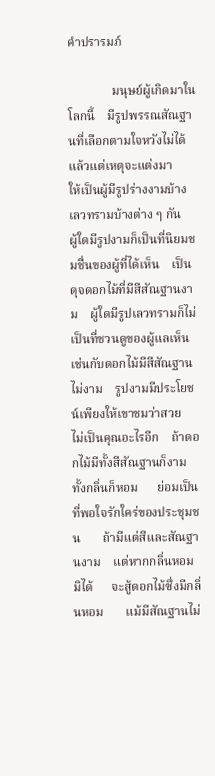คำปรารมภ์

              มนุษย์ผู้เกิดมาในโลกนี้    มีรูปพรรณสัณฐานที่เลือกตามใจหวังไม่ได้แล้วแต่เหตุจะแต่งมา    ให้เป็นผู้มีรูปร่างงามบ้าง    เลวทรามบ้างต่าง ๆ กัน    ผู้ใดมีรูปงามก็เป็นที่นิยมชมชื่นของผู้ที่ได้เห็น    เป็นดุจดอกไม้ที่มีสีสัณฐานงาม    ผู้ใดมีรูปเลวทรามก็ไม่เป็นที่ชวนดูของผู้แลเห็น    เช่นกับดอกไม้มีสีสัณฐานไม่งาม    รูปงามมีประโยชน์เพียงให้เขาชมว่าสวย    ไม่เป็นคุณอะไรอีก    ถ้าดอกไม้มีทั้งสีสัณฐานก็งามทั้งกลิ่นก็หอม      ย่อมเป็นที่พอใจรักใคร่ของประชุมชน       ถ้ามีแต่สีและสัณฐานงาม    แต่หากกลิ่นหอมมิได้      จะสู้ดอกไม้ซึ่งมีกลิ่นหอม       แม้มีสัณฐานไม่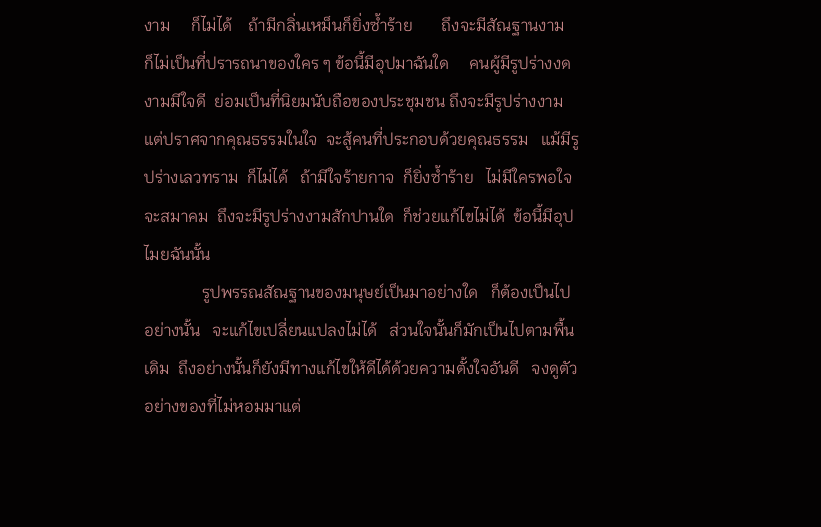งาม     ก็ไม่ได้    ถ้ามีกลิ่นเหม็นก็ยิ่งซ้ำร้าย       ถึงจะมีสัณฐานงาม        ก็ไม่เป็นที่ปรารถนาของใคร ๆ ข้อนี้มีอุปมาฉันใด     คนผู้มีรูปร่างงดงามมีใจดี  ย่อมเป็นที่นิยมนับถือของประชุมชน ถึงจะมีรูปร่างงาม  แต่ปราศจากคุณธรรมในใจ  จะสู้คนที่ประกอบด้วยคุณธรรม   แม้มีรูปร่างเลวทราม  ก็ไม่ได้   ถ้ามีใจร้ายกาจ  ก็ยิ่งซ้ำร้าย   ไม่มีใครพอใจจะสมาคม  ถึงจะมีรูปร่างงามสักปานใด  ก็ช่วยแก้ไขไม่ได้  ข้อนี้มีอุปไมยฉันนั้น
              รูปพรรณสัณฐานของมนุษย์เป็นมาอย่างใด   ก็ต้องเป็นไปอย่างนั้น   จะแก้ไขเปลี่ยนแปลงไม่ได้   ส่วนใจนั้นก็มักเป็นไปตามพื้นเดิม  ถึงอย่างนั้นก็ยังมีทางแก้ไขให้ดีได้ด้วยความตั้งใจอันดี   จงดูตัวอย่างของที่ไม่หอมมาแต่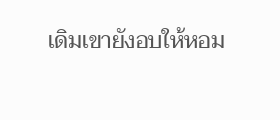เดิมเขายังอบให้หอม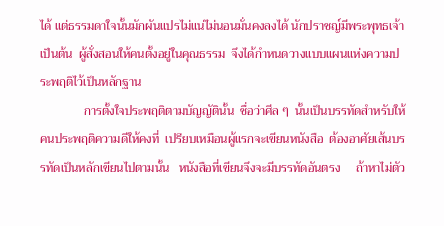ได้ แต่ธรรมดาใจนั้นมักผันแปรไม่แน่ไม่นอนมั่นคงลงได้ นักปราชญ์มีพระพุทธเจ้าเป็นต้น  ผู้สั่งสอนให้คนตั้งอยู่ในคุณธรรม  จึงได้กำหนดวางแบบแผนแห่งความประพฤติไว้เป็นหลักฐาน
              การตั้งใจประพฤติตามบัญญัตินั้น  ชื่อว่าศีล ๆ  นั้นเป็นบรรทัดสำหรับให้คนประพฤติความดีให้คงที่  เปรียบเหมือนผู้แรกจะเขียนหนังสือ  ต้องอาศัยเส้นบรรทัดเป็นหลักเขียนไปตามนั้น   หนังสือที่เขียนจึงจะมีบรรทัดอันตรง     ถ้าหาไม่ตัว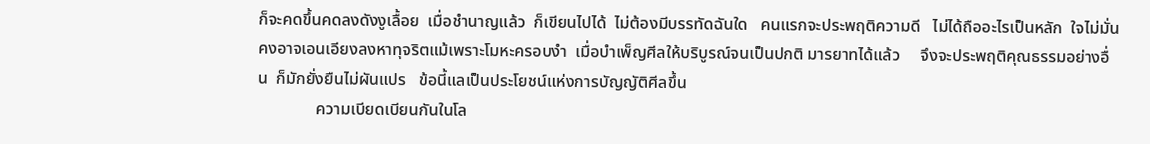ก็จะคดขึ้นคดลงดังงูเลื้อย  เมื่อชำนาญแล้ว  ก็เขียนไปได้  ไม่ต้องมีบรรทัดฉันใด   คนแรกจะประพฤติความดี   ไม่ได้ถืออะไรเป็นหลัก  ใจไม่มั่นคงอาจเอนเอียงลงหาทุจริตแม้เพราะโมหะครอบงำ  เมื่อบำเพ็ญศีลให้บริบูรณ์จนเป็นปกติ มารยาทได้แล้ว     จึงจะประพฤติคุณธรรมอย่างอื่น  ก็มักยั่งยืนไม่ผันแปร   ข้อนี้แลเป็นประโยชน์แห่งการบัญญัติศีลขึ้น
              ความเบียดเบียนกันในโล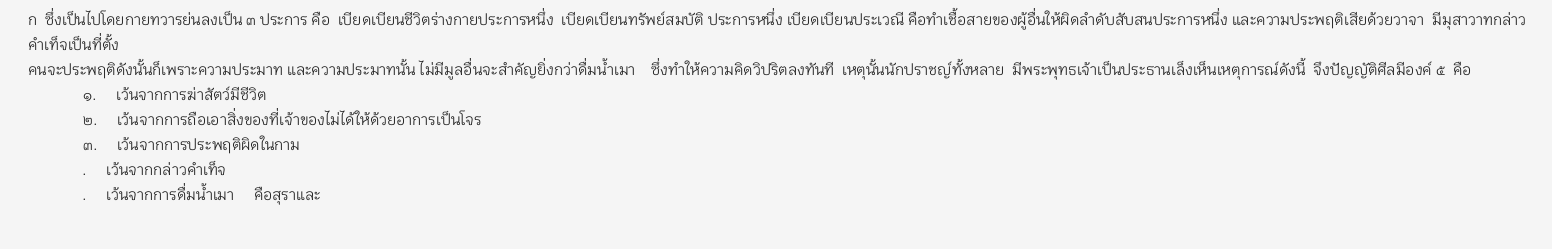ก  ซึ่งเป็นไปโดยกายทวารย่นลงเป็น ๓ ประการ คือ  เบียดเบียนชีวิตร่างกายประการหนึ่ง  เบียดเบียนทรัพย์สมบัติ ประการหนึ่ง เบียดเบียนประเวณี คือทำเชื้อสายของผู้อื่นให้ผิดลำดับสับสนประการหนึ่ง และความประพฤติเสียด้วยวาจา  มีมุสาวาทกล่าวคำเท็จเป็นที่ตั้ง
คนจะประพฤติดังนั้นก็เพราะความประมาท และความประมาทนั้น ไม่มีมูลอื่นจะสำคัญยิ่งกว่าดื่มน้ำเมา    ซึ่งทำให้ความคิดวิปริตลงทันที  เหตุนั้นนักปราชญ์ทั้งหลาย  มีพระพุทธเจ้าเป็นประธานเล็งเห็นเหตุการณ์ดังนี้  จึงปัญญัติศีลมีองค์ ๕  คือ
              ๑.     เว้นจากการฆ่าสัตว์มีชีวิต
              ๒.     เว้นจากการถือเอาสิ่งของที่เจ้าของไม่ได้ให้ด้วยอาการเป็นโจร
              ๓.     เว้นจากการประพฤติผิดในกาม
              .     เว้นจากกล่าวคำเท็จ
              .     เว้นจากการดื่มน้ำเมา     คือสุราและ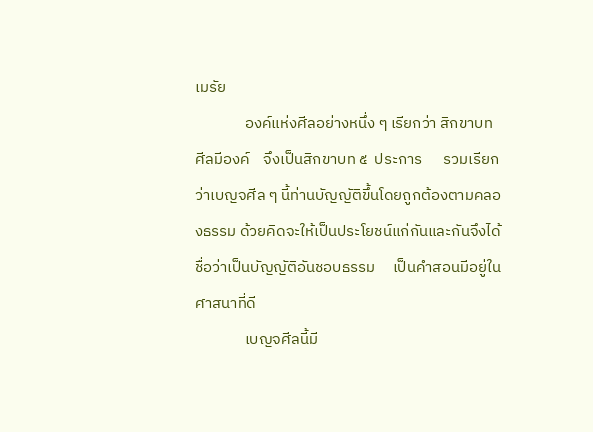เมรัย
              องค์แห่งศีลอย่างหนึ่ง ๆ เรียกว่า สิกขาบท  ศีลมีองค์    จึงเป็นสิกขาบท ๕  ประการ      รวมเรียกว่าเบญจศีล ๆ นี้ท่านบัญญัติขึ้นโดยถูกต้องตามคลองธรรม ด้วยคิดจะให้เป็นประโยชน์แก่กันและกันจึงได้ชื่อว่าเป็นบัญญัติอันชอบธรรม     เป็นคำสอนมีอยู่ในศาสนาที่ดี
              เบญจศีลนี้มี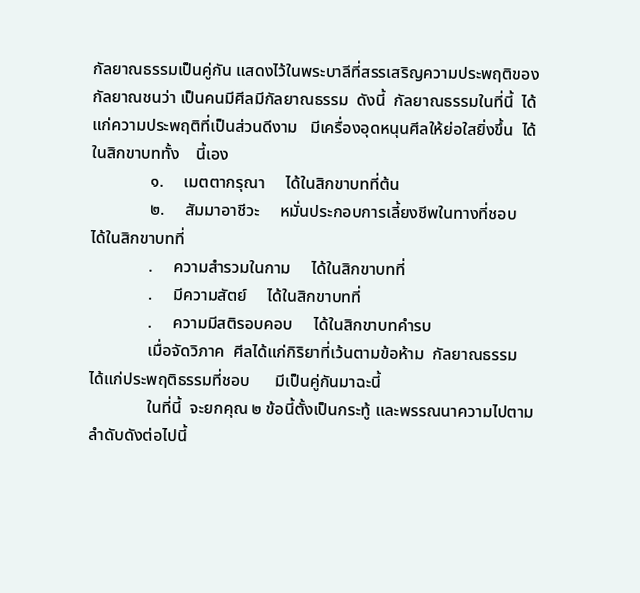กัลยาณธรรมเป็นคู่กัน แสดงไว้ในพระบาลีที่สรรเสริญความประพฤติของกัลยาณชนว่า เป็นคนมีศีลมีกัลยาณธรรม  ดังนี้  กัลยาณธรรมในที่นี้  ได้แก่ความประพฤติที่เป็นส่วนดีงาม   มีเครื่องอุดหนุนศีลให้ย่อใสยิ่งขึ้น  ได้ในสิกขาบททั้ง    นี้เอง
              ๑.     เมตตากรุณา     ได้ในสิกขาบทที่ต้น
              ๒.     สัมมาอาชีวะ     หมั่นประกอบการเลี้ยงชีพในทางที่ชอบ     ได้ในสิกขาบทที่
              .     ความสำรวมในกาม     ได้ในสิกขาบทที่
              .     มีความสัตย์     ได้ในสิกขาบทที่
              .     ความมีสติรอบคอบ     ได้ในสิกขาบทคำรบ
              เมื่อจัดวิภาค  ศีลได้แก่กิริยาที่เว้นตามข้อห้าม  กัลยาณธรรม  ได้แก่ประพฤติธรรมที่ชอบ      มีเป็นคู่กันมาฉะนี้
              ในที่นี้  จะยกคุณ ๒ ข้อนี้ตั้งเป็นกระทู้ และพรรณนาความไปตามลำดับดังต่อไปนี้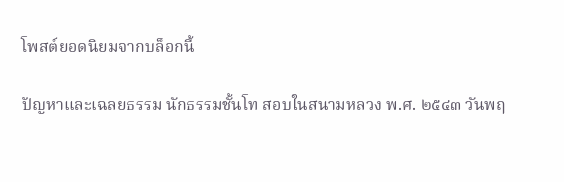โพสต์ยอดนิยมจากบล็อกนี้

ปัญหาและเฉลยธรรม นักธรรมชั้นโท สอบในสนามหลวง พ.ศ. ๒๕๔๓ วันพฤ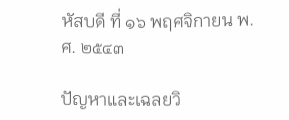หัสบดี ที่ ๑๖ พฤศจิกายน พ.ศ. ๒๕๔๓

ปัญหาและเฉลยวิ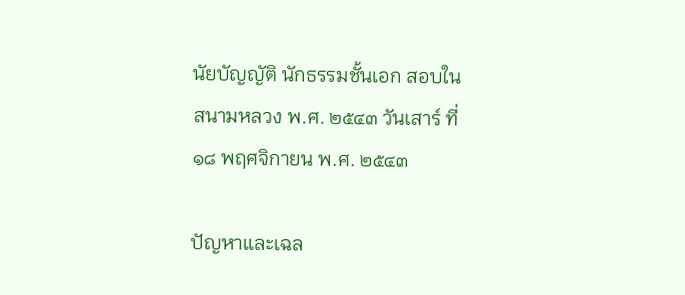นัยบัญญัติ นักธรรมชั้นเอก สอบในสนามหลวง พ.ศ. ๒๕๔๓ วันเสาร์ ที่ ๑๘ พฤศจิกายน พ.ศ. ๒๕๔๓

ปัญหาและเฉล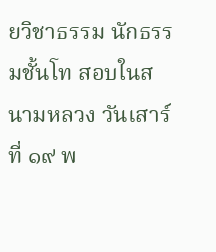ยวิชาธรรม นักธรรมชั้นโท สอบในสนามหลวง วันเสาร์ ที่ ๑๙ พ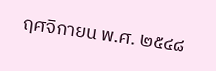ฤศจิกายน พ.ศ. ๒๕๔๘